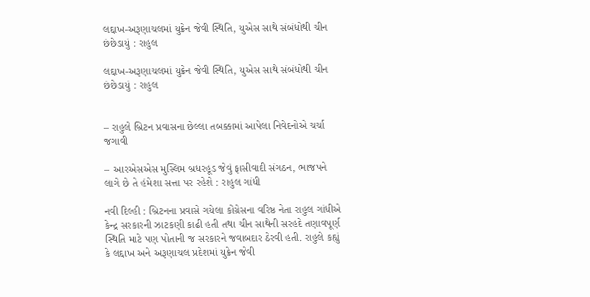લદ્દાખ-અરૂણાચલમાં યુક્રેન જેવી સ્થિતિ, યુએસ સાથે સંબંધોથી ચીન છંછેડાયું : રાહુલ

લદ્દાખ-અરૂણાચલમાં યુક્રેન જેવી સ્થિતિ, યુએસ સાથે સંબંધોથી ચીન છંછેડાયું : રાહુલ


– રાહુલે બ્રિટન પ્રવાસના છેલ્લા તબક્કામાં આપેલા નિવેદનોએ ચર્ચા જગાવી

– આરએસએસ મુસ્લિમ બ્રધરહૂડ જેવું ફાસીવાદી સંગઠન, ભાજપને લાગે છે તે હંમેશા સત્તા પર રહેશે : રાહુલ ગાંધી

નવી દિલ્હી : બ્રિટનના પ્રવાસે ગયેલા કોંગ્રેસના વરિષ્ઠ નેતા રાહુલ ગાંધીએ કેન્દ્ર સરકારની ઝાટકણી કાઢી હતી તથા ચીન સાથેની સરહદે તણાવપૂર્ણ સ્થિતિ માટે પણ પોતાની જ સરકારને જવાબદાર ઠેરવી હતી. રાહુલે કહ્યું કે લદ્દાખ અને અરૂણાચલ પ્રદેશમાં યુક્રેન જેવી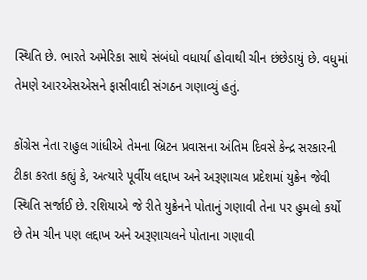સ્થિતિ છે. ભારતે અમેરિકા સાથે સંબંધો વધાર્યા હોવાથી ચીન છંછેડાયું છે. વધુમાં તેમણે આરએસએસને ફાસીવાદી સંગઠન ગણાવ્યું હતું.

કોંગ્રેસ નેતા રાહુલ ગાંધીએ તેમના બ્રિટન પ્રવાસના અંતિમ દિવસે કેન્દ્ર સરકારની ટીકા કરતા કહ્યું કે, અત્યારે પૂર્વીય લદ્દાખ અને અરૂણાચલ પ્રદેશમાં યુક્રેન જેવી સ્થિતિ સર્જાઈ છે. રશિયાએ જે રીતે યુક્રેનને પોતાનું ગણાવી તેના પર હુમલો કર્યો છે તેમ ચીન પણ લદ્દાખ અને અરૂણાચલને પોતાના ગણાવી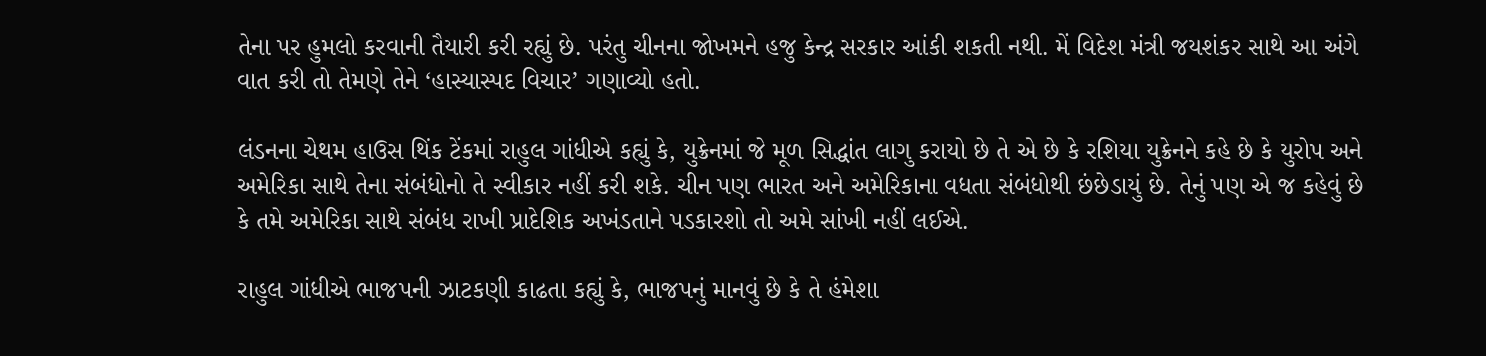તેના પર હુમલો કરવાની તૈયારી કરી રહ્યું છે. પરંતુ ચીનના જોખમને હજુ કેન્દ્ર સરકાર આંકી શકતી નથી. મેં વિદેશ મંત્રી જયશંકર સાથે આ અંગે વાત કરી તો તેમણે તેને ‘હાસ્યાસ્પદ વિચાર’ ગણાવ્યો હતો.

લંડનના ચેથમ હાઉસ થિંક ટેંકમાં રાહુલ ગાંધીએ કહ્યું કે, યુક્રેનમાં જે મૂળ સિદ્ધાંત લાગુ કરાયો છે તે એ છે કે રશિયા યુક્રેનને કહે છે કે યુરોપ અને અમેરિકા સાથે તેના સંબંધોનો તે સ્વીકાર નહીં કરી શકે. ચીન પણ ભારત અને અમેરિકાના વધતા સંબંધોથી છંછેડાયું છે. તેનું પણ એ જ કહેવું છે કે તમે અમેરિકા સાથે સંબંધ રાખી પ્રાદેશિક અખંડતાને પડકારશો તો અમે સાંખી નહીં લઈએ.

રાહુલ ગાંધીએ ભાજપની ઝાટકણી કાઢતા કહ્યું કે, ભાજપનું માનવું છે કે તે હંમેશા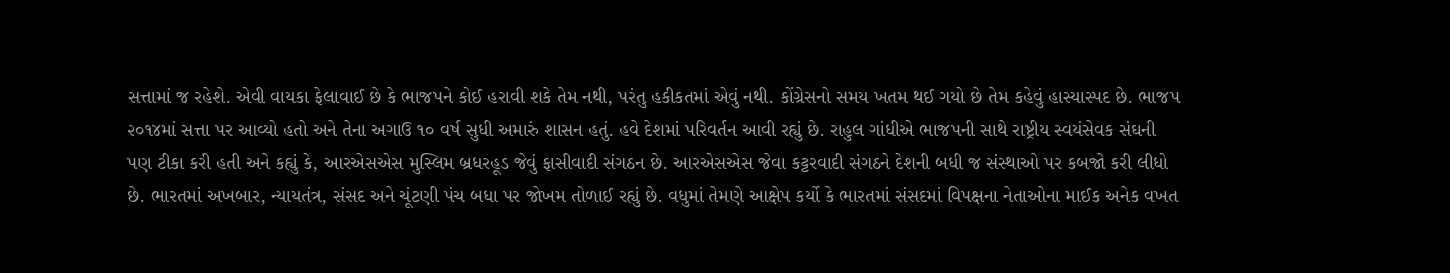સત્તામાં જ રહેશે. એવી વાયકા ફેલાવાઈ છે કે ભાજપને કોઈ હરાવી શકે તેમ નથી, પરંતુ હકીકતમાં એવું નથી. કોંગ્રેસનો સમય ખતમ થઈ ગયો છે તેમ કહેવું હાસ્યાસ્પદ છે. ભાજપ ૨૦૧૪માં સત્તા પર આવ્યો હતો અને તેના અગાઉ ૧૦ વર્ષ સુધી અમારું શાસન હતું. હવે દેશમાં પરિવર્તન આવી રહ્યું છે. રાહુલ ગાંધીએ ભાજપની સાથે રાષ્ટ્રીય સ્વયંસેવક સંઘની પણ ટીકા કરી હતી અને કહ્યું કે, આરએસએસ મુસ્લિમ બ્રધરહૂડ જેવું ફાસીવાદી સંગઠન છે. આરએસએસ જેવા કટ્ટરવાદી સંગઠને દેશની બધી જ સંસ્થાઓ પર કબજો કરી લીધો છે. ભારતમાં અખબાર, ન્યાયતંત્ર, સંસદ અને ચૂંટણી પંચ બધા પર જોખમ તોળાઈ રહ્યું છે. વધુમાં તેમણે આક્ષેપ કર્યો કે ભારતમાં સંસદમાં વિપક્ષના નેતાઓના માઈક અનેક વખત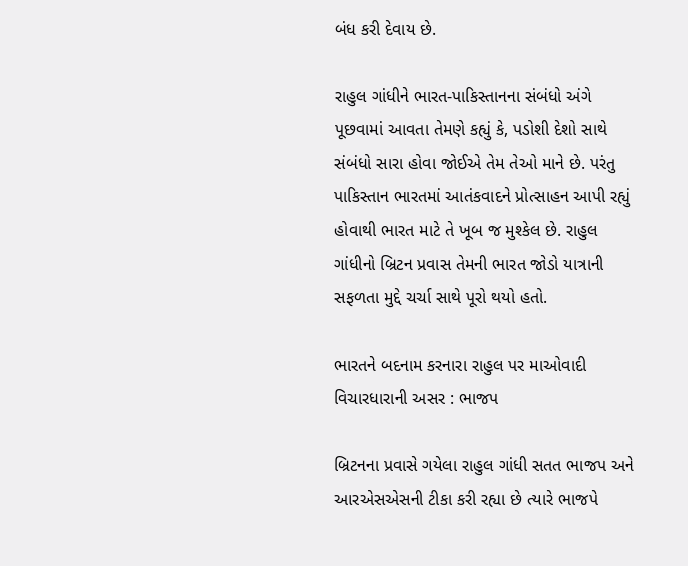બંધ કરી દેવાય છે.

રાહુલ ગાંધીને ભારત-પાકિસ્તાનના સંબંધો અંગે પૂછવામાં આવતા તેમણે કહ્યું કે, પડોશી દેશો સાથે સંબંધો સારા હોવા જોઈએ તેમ તેઓ માને છે. પરંતુ પાકિસ્તાન ભારતમાં આતંકવાદને પ્રોત્સાહન આપી રહ્યું હોવાથી ભારત માટે તે ખૂબ જ મુશ્કેલ છે. રાહુલ ગાંધીનો બ્રિટન પ્રવાસ તેમની ભારત જોડો યાત્રાની સફળતા મુદ્દે ચર્ચા સાથે પૂરો થયો હતો.

ભારતને બદનામ કરનારા રાહુલ પર માઓવાદી વિચારધારાની અસર : ભાજપ

બ્રિટનના પ્રવાસે ગયેલા રાહુલ ગાંધી સતત ભાજપ અને આરએસએસની ટીકા કરી રહ્યા છે ત્યારે ભાજપે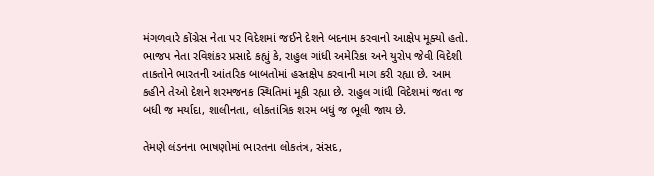મંગળવારે કોંગ્રેસ નેતા પર વિદેશમાં જઈને દેશને બદનામ કરવાનો આક્ષેપ મૂક્યો હતો. ભાજપ નેતા રવિશંકર પ્રસાદે કહ્યું કે, રાહુલ ગાંધી અમેરિકા અને યુરોપ જેવી વિદેશી તાકતોને ભારતની આંતરિક બાબતોમાં હસ્તક્ષેપ કરવાની માગ કરી રહ્યા છે. આમ કહીને તેઓ દેશને શરમજનક સ્થિતિમાં મૂકી રહ્યા છે. રાહુલ ગાંધી વિદેશમાં જતા જ બધી જ મર્યાદા, શાલીનતા, લોકતાંત્રિક શરમ બધું જ ભૂલી જાય છે.

તેમણે લંડનના ભાષણોમાં ભારતના લોકતંત્ર, સંસદ,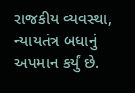રાજકીય વ્યવસ્થા, ન્યાયતંત્ર બધાનું અપમાન કર્યું છે.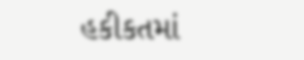હકીકતમાં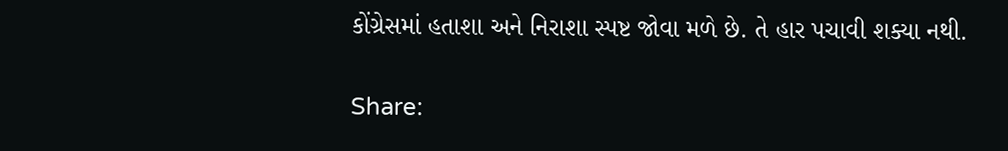કોંગ્રેસમાં હતાશા અને નિરાશા સ્પષ્ટ જોવા મળે છે. તે હાર પચાવી શક્યા નથી.

Share: